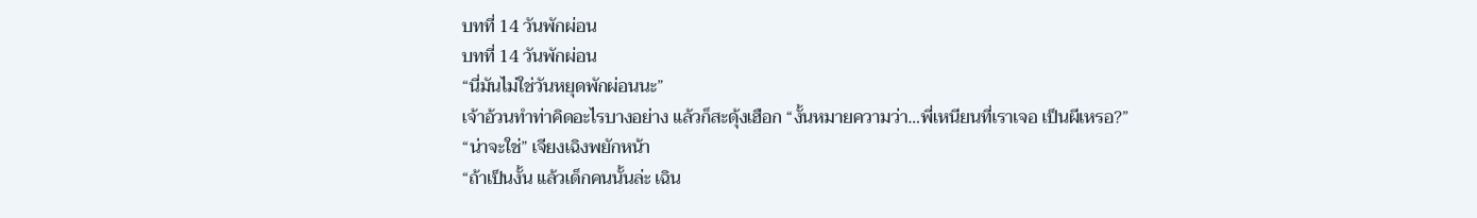บทที่ 14 วันพักผ่อน
บทที่ 14 วันพักผ่อน
“นี่มันไม่ใช่วันหยุดพักผ่อนนะ”
เจ้าอ้วนทำท่าคิดอะไรบางอย่าง แล้วก็สะดุ้งเฮือก “งั้นหมายความว่า...พี่เหนียนที่เราเจอ เป็นผีเหรอ?”
“น่าจะใช่” เจียงเฉิงพยักหน้า
“ถ้าเป็นงั้น แล้วเด็กคนนั้นล่ะ เฉิน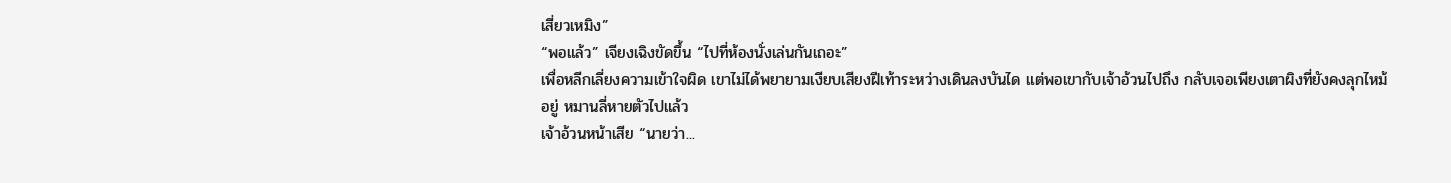เสี่ยวเหมิง”
“พอแล้ว” เจียงเฉิงขัดขึ้น “ไปที่ห้องนั่งเล่นกันเถอะ”
เพื่อหลีกเลี่ยงความเข้าใจผิด เขาไม่ได้พยายามเงียบเสียงฝีเท้าระหว่างเดินลงบันได แต่พอเขากับเจ้าอ้วนไปถึง กลับเจอเพียงเตาผิงที่ยังคงลุกไหม้อยู่ หมานลี่หายตัวไปแล้ว
เจ้าอ้วนหน้าเสีย “นายว่า...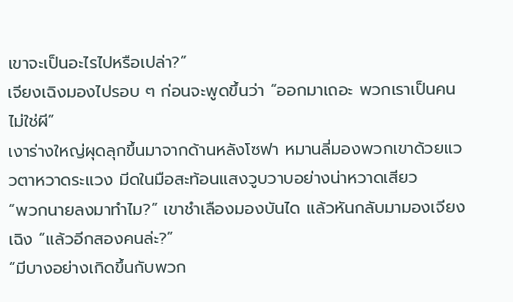เขาจะเป็นอะไรไปหรือเปล่า?”
เจียงเฉิงมองไปรอบ ๆ ก่อนจะพูดขึ้นว่า “ออกมาเถอะ พวกเราเป็นคน ไม่ใช่ผี”
เงาร่างใหญ่ผุดลุกขึ้นมาจากด้านหลังโซฟา หมานลี่มองพวกเขาด้วยแววตาหวาดระแวง มีดในมือสะท้อนแสงวูบวาบอย่างน่าหวาดเสียว
“พวกนายลงมาทำไม?” เขาชำเลืองมองบันได แล้วหันกลับมามองเจียงเฉิง “แล้วอีกสองคนล่ะ?”
“มีบางอย่างเกิดขึ้นกับพวก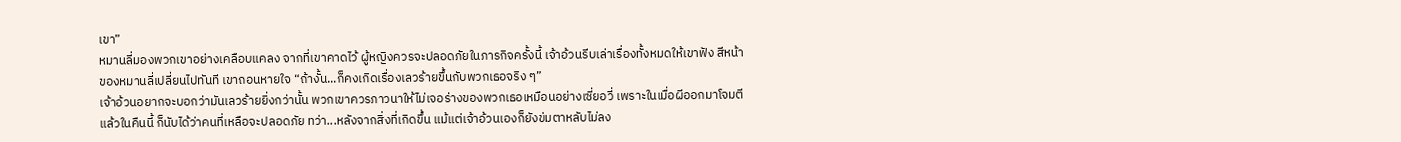เขา”
หมานลี่มองพวกเขาอย่างเคลือบแคลง จากที่เขาคาดไว้ ผู้หญิงควรจะปลอดภัยในภารกิจครั้งนี้ เจ้าอ้วนรีบเล่าเรื่องทั้งหมดให้เขาฟัง สีหน้าของหมานลี่เปลี่ยนไปทันที เขาถอนหายใจ “ถ้างั้น...ก็คงเกิดเรื่องเลวร้ายขึ้นกับพวกเธอจริง ๆ”
เจ้าอ้วนอยากจะบอกว่ามันเลวร้ายยิ่งกว่านั้น พวกเขาควรภาวนาให้ไม่เจอร่างของพวกเธอเหมือนอย่างเซี่ยอวี่ เพราะในเมื่อผีออกมาโจมตีแล้วในคืนนี้ ก็นับได้ว่าคนที่เหลือจะปลอดภัย ทว่า...หลังจากสิ่งที่เกิดขึ้น แม้แต่เจ้าอ้วนเองก็ยังข่มตาหลับไม่ลง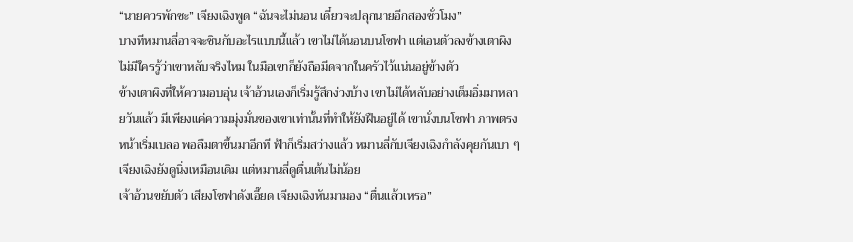“นายควรพักซะ” เจียงเฉิงพูด “ฉันจะไม่นอน เดี๋ยวจะปลุกนายอีกสองชั่วโมง”
บางทีหมานลี่อาจจะชินกับอะไรแบบนี้แล้ว เขาไม่ได้นอนบนโซฟา แต่เอนตัวลงข้างเตาผิง ไม่มีใครรู้ว่าเขาหลับจริงไหม ในมือเขาก็ยังถือมีดจากในครัวไว้แน่นอยู่ข้างตัว
ข้างเตาผิงที่ให้ความอบอุ่น เจ้าอ้วนเองก็เริ่มรู้สึกง่วงบ้าง เขาไม่ได้หลับอย่างเต็มอิ่มมาหลายวันแล้ว มีเพียงแค่ความมุ่งมั่นของเขาเท่านั้นที่ทำให้ยังฝืนอยู่ได้ เขานั่งบนโซฟา ภาพตรงหน้าเริ่มเบลอ พอลืมตาขึ้นมาอีกที ฟ้าก็เริ่มสว่างแล้ว หมานลี่กับเจียงเฉิงกำลังคุยกันเบา ๆ เจียงเฉิงยังดูนิ่งเหมือนเดิม แต่หมานลี่ดูตื่นเต้นไม่น้อย
เจ้าอ้วนขยับตัว เสียงโซฟาดังเอี๊ยด เจียงเฉิงหันมามอง “ตื่นแล้วเหรอ”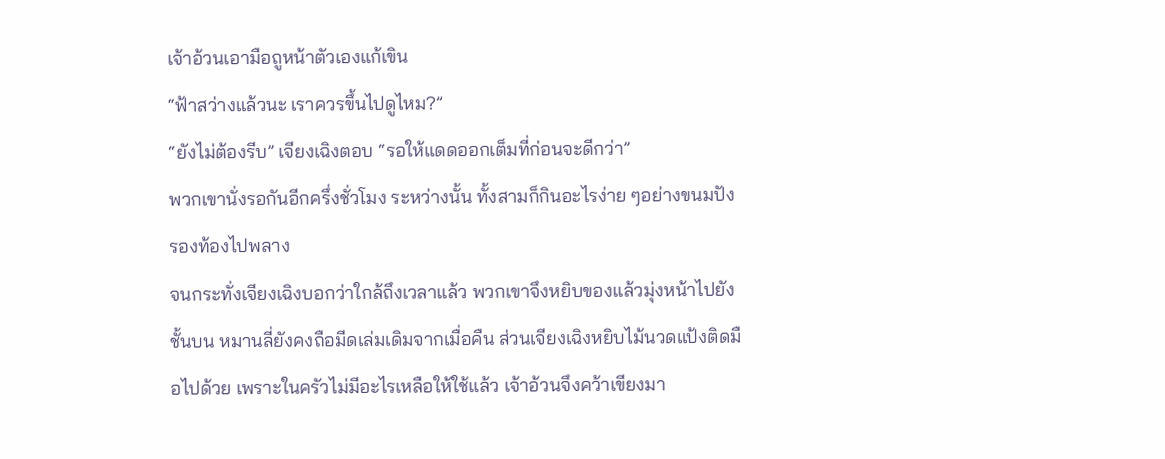เจ้าอ้วนเอามือถูหน้าตัวเองแก้เขิน
“ฟ้าสว่างแล้วนะ เราควรขึ้นไปดูไหม?”
“ยังไม่ต้องรีบ” เจียงเฉิงตอบ “รอให้แดดออกเต็มที่ก่อนจะดีกว่า”
พวกเขานั่งรอกันอีกครึ่งชั่วโมง ระหว่างนั้น ทั้งสามก็กินอะไรง่าย ๆอย่างขนมปัง รองท้องไปพลาง
จนกระทั่งเจียงเฉิงบอกว่าใกล้ถึงเวลาแล้ว พวกเขาจึงหยิบของแล้วมุ่งหน้าไปยังชั้นบน หมานลี่ยังคงถือมีดเล่มเดิมจากเมื่อคืน ส่วนเจียงเฉิงหยิบไม้นวดแป้งติดมือไปด้วย เพราะในครัวไม่มีอะไรเหลือให้ใช้แล้ว เจ้าอ้วนจึงคว้าเขียงมา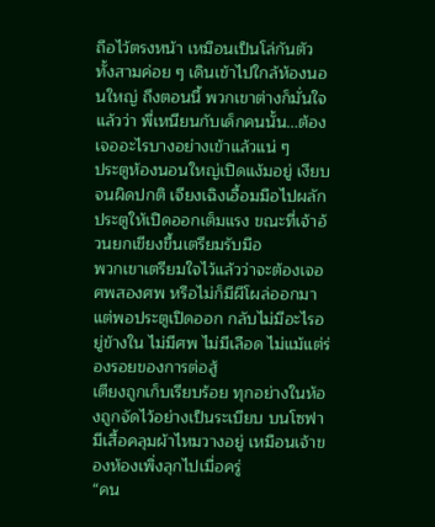ถือไว้ตรงหน้า เหมือนเป็นโล่กันตัว
ทั้งสามค่อย ๆ เดินเข้าไปใกล้ห้องนอนใหญ่ ถึงตอนนี้ พวกเขาต่างก็มั่นใจแล้วว่า พี่เหนียนกับเด็กคนนั้น...ต้องเจออะไรบางอย่างเข้าแล้วแน่ ๆ
ประตูห้องนอนใหญ่เปิดแง้มอยู่ เงียบจนผิดปกติ เจียงเฉิงเอื้อมมือไปผลักประตูให้เปิดออกเต็มแรง ขณะที่เจ้าอ้วนยกเขียงขึ้นเตรียมรับมือ
พวกเขาเตรียมใจไว้แล้วว่าจะต้องเจอศพสองศพ หรือไม่ก็มีผีโผล่ออกมา แต่พอประตูเปิดออก กลับไม่มีอะไรอยู่ข้างใน ไม่มีศพ ไม่มีเลือด ไม่แม้แต่ร่องรอยของการต่อสู้
เตียงถูกเก็บเรียบร้อย ทุกอย่างในห้องถูกจัดไว้อย่างเป็นระเบียบ บนโซฟามีเสื้อคลุมผ้าไหมวางอยู่ เหมือนเจ้าของห้องเพิ่งลุกไปเมื่อครู่
“คน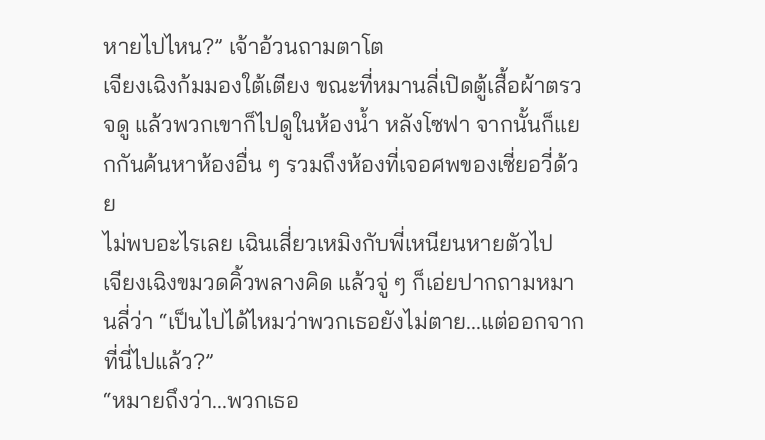หายไปไหน?” เจ้าอ้วนถามตาโต
เจียงเฉิงก้มมองใต้เตียง ขณะที่หมานลี่เปิดตู้เสื้อผ้าตรวจดู แล้วพวกเขาก็ไปดูในห้องน้ำ หลังโซฟา จากนั้นก็แยกกันค้นหาห้องอื่น ๆ รวมถึงห้องที่เจอศพของเซี่ยอวี่ด้วย
ไม่พบอะไรเลย เฉินเสี่ยวเหมิงกับพี่เหนียนหายตัวไป
เจียงเฉิงขมวดคิ้วพลางคิด แล้วจู่ ๆ ก็เอ่ยปากถามหมานลี่ว่า “เป็นไปได้ไหมว่าพวกเธอยังไม่ตาย...แต่ออกจากที่นี่ไปแล้ว?”
“หมายถึงว่า...พวกเธอ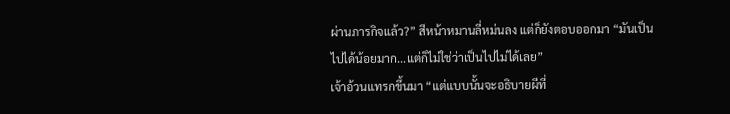ผ่านภารกิจแล้ว?” สีหน้าหมานลี่หม่นลง แต่ก็ยังตอบออกมา “มันเป็นไปได้น้อยมาก...แต่ก็ไม่ใช่ว่าเป็นไปไม่ได้เลย”
เจ้าอ้วนแทรกขึ้นมา “แต่แบบนั้นจะอธิบายผีที่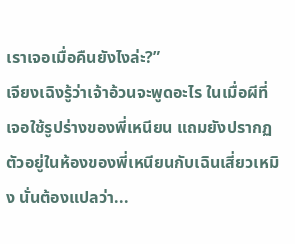เราเจอเมื่อคืนยังไงล่ะ?”
เจียงเฉิงรู้ว่าเจ้าอ้วนจะพูดอะไร ในเมื่อผีที่เจอใช้รูปร่างของพี่เหนียน แถมยังปรากฏตัวอยู่ในห้องของพี่เหนียนกับเฉินเสี่ยวเหมิง นั่นต้องแปลว่า...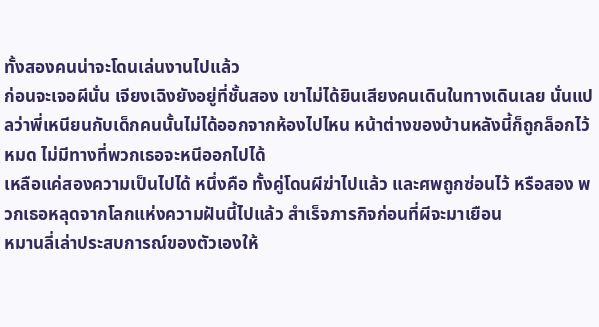ทั้งสองคนน่าจะโดนเล่นงานไปแล้ว
ก่อนจะเจอผีนั่น เจียงเฉิงยังอยู่ที่ชั้นสอง เขาไม่ได้ยินเสียงคนเดินในทางเดินเลย นั่นแปลว่าพี่เหนียนกับเด็กคนนั้นไม่ได้ออกจากห้องไปไหน หน้าต่างของบ้านหลังนี้ก็ถูกล็อกไว้หมด ไม่มีทางที่พวกเธอจะหนีออกไปได้
เหลือแค่สองความเป็นไปได้ หนึ่งคือ ทั้งคู่โดนผีฆ่าไปแล้ว และศพถูกซ่อนไว้ หรือสอง พวกเธอหลุดจากโลกแห่งความฝันนี้ไปแล้ว สำเร็จภารกิจก่อนที่ผีจะมาเยือน
หมานลี่เล่าประสบการณ์ของตัวเองให้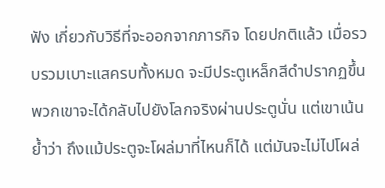ฟัง เกี่ยวกับวิธีที่จะออกจากภารกิจ โดยปกติแล้ว เมื่อรวบรวมเบาะแสครบทั้งหมด จะมีประตูเหล็กสีดำปรากฏขึ้น พวกเขาจะได้กลับไปยังโลกจริงผ่านประตูนั่น แต่เขาเน้นย้ำว่า ถึงแม้ประตูจะโผล่มาที่ไหนก็ได้ แต่มันจะไม่ไปโผล่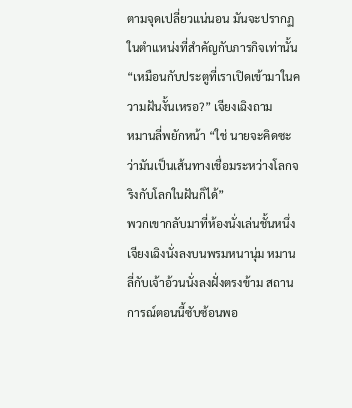ตามจุดเปลี่ยวแน่นอน มันจะปรากฏในตำแหน่งที่สำคัญกับภารกิจเท่านั้น
“เหมือนกับประตูที่เราเปิดเข้ามาในความฝันงั้นเหรอ?” เจียงเฉิงถาม
หมานลี่พยักหน้า “ใช่ นายจะคิดซะว่ามันเป็นเส้นทางเชื่อมระหว่างโลกจริงกับโลกในฝันก็ได้”
พวกเขากลับมาที่ห้องนั่งเล่นชั้นหนึ่ง เจียงเฉิงนั่งลงบนพรมหนานุ่ม หมานลี่กับเจ้าอ้วนนั่งลงฝั่งตรงข้าม สถานการณ์ตอนนี้ซับซ้อนพอ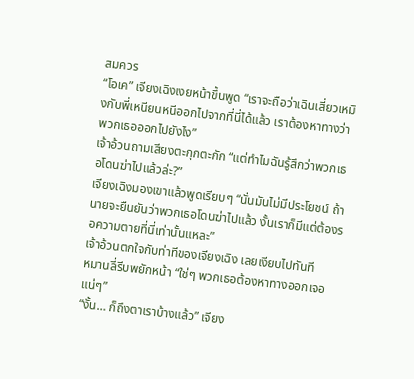สมควร
“โอเค” เจียงเฉิงเงยหน้าขึ้นพูด “เราจะถือว่าเฉินเสี่ยวเหมิงกับพี่เหนียนหนีออกไปจากที่นี่ได้แล้ว เราต้องหาทางว่าพวกเธอออกไปยังไง”
เจ้าอ้วนถามเสียงตะกุกตะกัก “แต่ทำไมฉันรู้สึกว่าพวกเธอโดนฆ่าไปแล้วล่ะ?”
เจียงเฉิงมองเขาแล้วพูดเรียบๆ “นั่นมันไม่มีประโยชน์ ถ้านายจะยืนยันว่าพวกเธอโดนฆ่าไปแล้ว งั้นเราก็มีแต่ต้องรอความตายที่นี่เท่านั้นแหละ”
เจ้าอ้วนตกใจกับท่าทีของเจียงเฉิง เลยเงียบไปทันที
หมานลี่รีบพยักหน้า “ใช่ๆ พวกเธอต้องหาทางออกเจอแน่ๆ”
“งั้น… ก็ถึงตาเราบ้างแล้ว” เจียง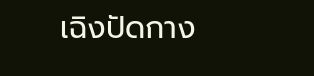เฉิงปัดกาง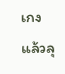เกงแล้วลุ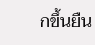กขึ้นยืน